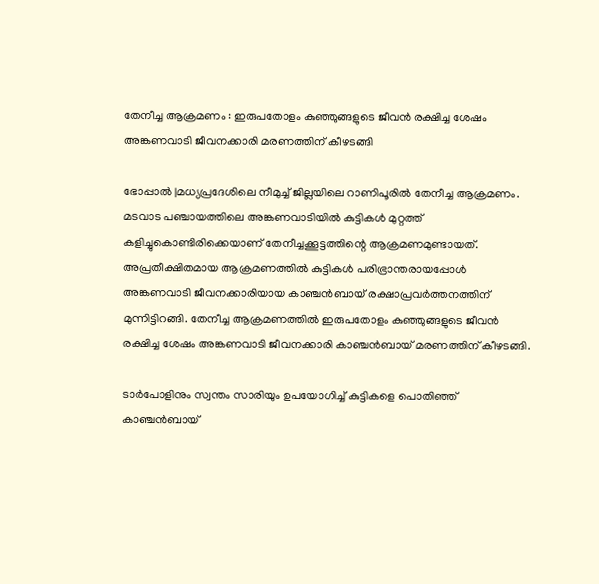തേനീച്ച ആക്രമണം : ഇരുപതോളം കുഞ്ഞുങ്ങളുടെ ജീവന്‍ രക്ഷിച്ച ശേഷം അങ്കണവാടി ജീവനക്കാരി മരണത്തിന് കീഴടങ്ങി

ഭോപ്പാല്‍ |മധ്യപ്രദേശിലെ നീമുച്ച് ജില്ലയിലെ റാണിപൂരിൽ തേനീച്ച ആക്രമണം. മടവാട പഞ്ചായത്തിലെ അങ്കണവാടിയില്‍ കുട്ടികള്‍ മുറ്റത്ത് കളിച്ചുകൊണ്ടിരിക്കെയാണ് തേനീച്ചക്കൂട്ടത്തിന്റെ ആക്രമണമുണ്ടായത്. അപ്രതീക്ഷിതമായ ആക്രമണത്തില്‍ കുട്ടികള്‍ പരിഭ്രാന്തരായപ്പോള്‍ അങ്കണവാടി ജീവനക്കാരിയായ കാഞ്ചന്‍ബായ് രക്ഷാപ്രവര്‍ത്തനത്തിന് മുന്നിട്ടിറങ്ങി. തേനീച്ച ആക്രമണത്തില്‍ ഇരുപതോളം കുഞ്ഞുങ്ങളുടെ ജീവന്‍ രക്ഷിച്ച ശേഷം അങ്കണവാടി ജീവനക്കാരി കാഞ്ചന്‍ബായ് മരണത്തിന് കീഴടങ്ങി.

ടാര്‍പോളിനും സ്വന്തം സാരിയും ഉപയോഗിച്ച് കുട്ടികളെ പൊതിഞ്ഞ് കാഞ്ചന്‍ബായ്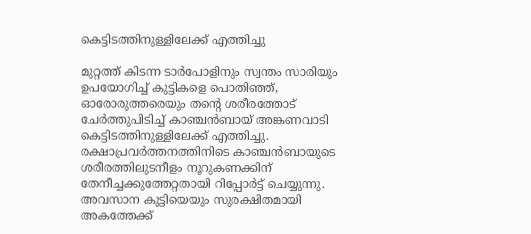കെട്ടിടത്തിനുള്ളിലേക്ക് എത്തിച്ചു

മുറ്റത്ത് കിടന്ന ടാര്‍പോളിനും സ്വന്തം സാരിയും ഉപയോഗിച്ച് കുട്ടികളെ പൊതിഞ്ഞ്, ഓരോരുത്തരെയും തന്റെ ശരീരത്തോട് ചേര്‍ത്തുപിടിച്ച് കാഞ്ചന്‍ബായ് അങ്കണവാടി കെട്ടിടത്തിനുള്ളിലേക്ക് എത്തിച്ചു. രക്ഷാപ്രവര്‍ത്തനത്തിനിടെ കാഞ്ചന്‍ബായുടെ ശരീരത്തിലുടനീളം നൂറുകണക്കിന് തേനീച്ചക്കുത്തേറ്റതായി റിപ്പോര്‍ട്ട് ചെയ്യുന്നു. അവസാന കുട്ടിയെയും സുരക്ഷിതമായി അകത്തേക്ക്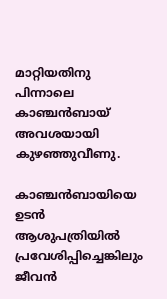മാറ്റിയതിനു പിന്നാലെ കാഞ്ചന്‍ബായ് അവശയായി കുഴഞ്ഞുവീണു.

കാഞ്ചന്‍ബായിയെ ഉടന്‍ ആശുപത്രിയില്‍ പ്രവേശിപ്പിച്ചെങ്കിലും ജീവന്‍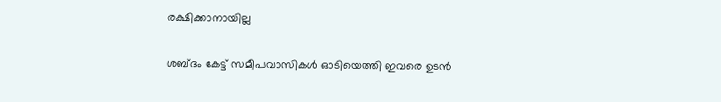രക്ഷിക്കാനായില്ല

ശബ്ദം കേട്ട് സമീപവാസികള്‍ ഓടിയെത്തി ഇവരെ ഉടന്‍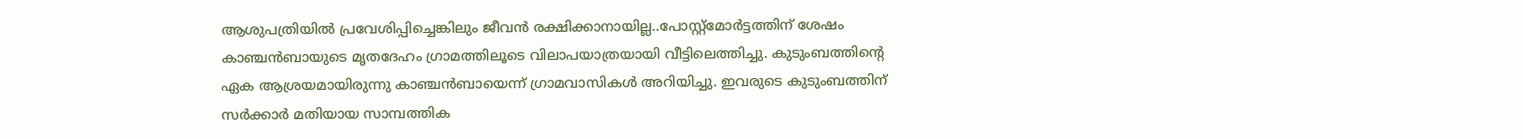ആശുപത്രിയില്‍ പ്രവേശിപ്പിച്ചെങ്കിലും ജീവന്‍ രക്ഷിക്കാനായില്ല..പോസ്റ്റ്മോര്‍ട്ടത്തിന് ശേഷം കാഞ്ചന്‍ബായുടെ മൃതദേഹം ഗ്രാമത്തിലൂടെ വിലാപയാത്രയായി വീട്ടിലെത്തിച്ചു. കുടുംബത്തിന്റെ ഏക ആശ്രയമായിരുന്നു കാഞ്ചന്‍ബായെന്ന് ഗ്രാമവാസികള്‍ അറിയിച്ചു. ഇവരുടെ കുടുംബത്തിന് സര്‍ക്കാര്‍ മതിയായ സാമ്പത്തിക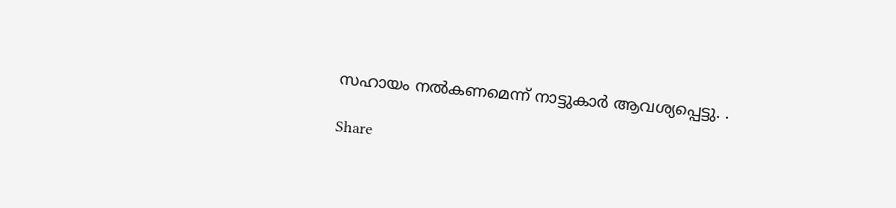സഹായം നല്‍കണമെന്ന് നാട്ടുകാര്‍ ആവശ്യപ്പെട്ടു. .

Share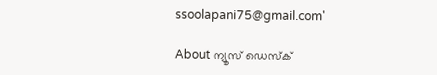ssoolapani75@gmail.com'

About ന്യൂസ് ഡെസ്ക്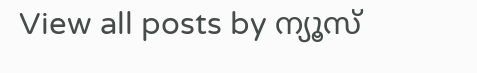View all posts by ന്യൂസ്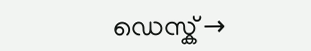ഡെസ്ക് →